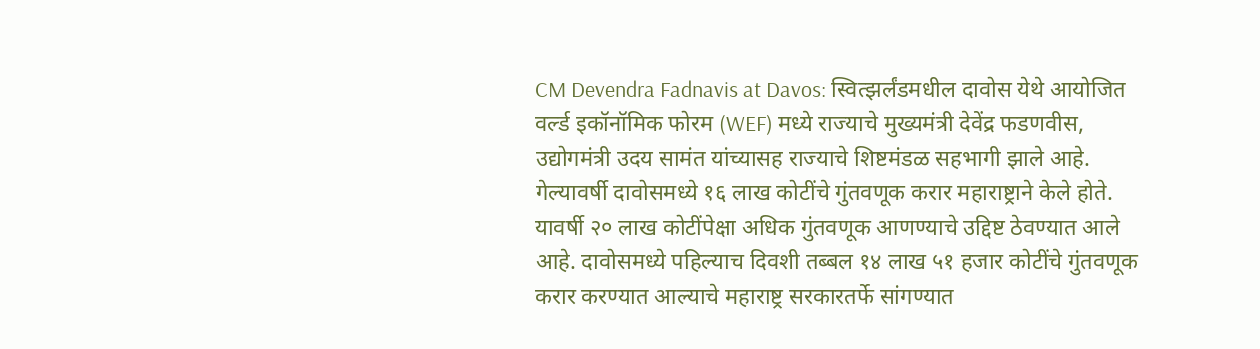CM Devendra Fadnavis at Davos: स्वित्झर्लंडमधील दावोस येथे आयोजित वर्ल्ड इकॉनॉमिक फोरम (WEF) मध्ये राज्याचे मुख्यमंत्री देवेंद्र फडणवीस, उद्योगमंत्री उदय सामंत यांच्यासह राज्याचे शिष्टमंडळ सहभागी झाले आहे. गेल्यावर्षी दावोसमध्ये १६ लाख कोटींचे गुंतवणूक करार महाराष्ट्राने केले होते. यावर्षी २० लाख कोटींपेक्षा अधिक गुंतवणूक आणण्याचे उद्दिष्ट ठेवण्यात आले आहे. दावोसमध्ये पहिल्याच दिवशी तब्बल १४ लाख ५१ हजार कोटींचे गुंतवणूक करार करण्यात आल्याचे महाराष्ट्र सरकारतर्फे सांगण्यात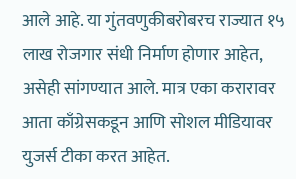आले आहे. या गुंतवणुकीबरोबरच राज्यात १५ लाख रोजगार संधी निर्माण होणार आहेत, असेही सांगण्यात आले. मात्र एका करारावर आता काँग्रेसकडून आणि सोशल मीडियावर युजर्स टीका करत आहेत.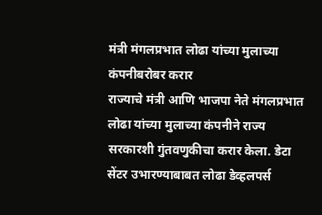मंत्री मंगलप्रभात लोढा यांच्या मुलाच्या कंपनीबरोबर करार
राज्याचे मंत्री आणि भाजपा नेते मंगलप्रभात लोढा यांच्या मुलाच्या कंपनीने राज्य सरकारशी गुंतवणुकीचा करार केला. डेटा सेंटर उभारण्याबाबत लोढा डेव्हलपर्स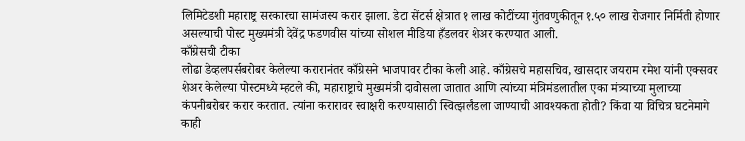लिमिटेडशी महाराष्ट्र सरकारचा सामंजस्य करार झाला. डेटा सेंटर्स क्षेत्रात १ लाख कोटींच्या गुंतवणुकीतून १.५० लाख रोजगार निर्मिती होणार असल्याची पोस्ट मुख्यमंत्री देवेंद्र फडणवीस यांच्या सोशल मीडिया हँडलवर शेअर करण्यात आली.
काँग्रेसची टीका
लोढा डेव्हलपर्सबरोबर केलेल्या करारानंतर काँग्रेसने भाजपावर टीका केली आहे. काँग्रेसचे महासचिव, खासदार जयराम रमेश यांनी एक्सवर शेअर केलेल्या पोस्टमध्ये म्हटले की, महाराष्ट्राचे मुख्यमंत्री दावोसला जातात आणि त्यांच्या मंत्रिमंडलातील एका मंत्र्याच्या मुलाच्या कंपनीबरोबर करार करतात. त्यांना करारावर स्वाक्षरी करण्यासाठी स्वित्झर्लंडला जाण्याची आवश्यकता होती? किंवा या विचित्र घटनेमागे काही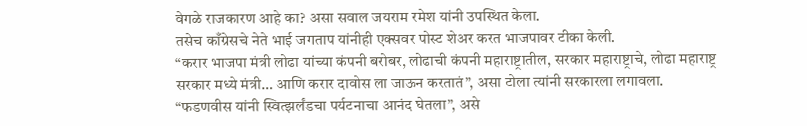वेगळे राजकारण आहे का? असा सवाल जयराम रमेश यांनी उपस्थित केला.
तसेच काँग्रेसचे नेते भाई जगताप यांनीही एक्सवर पोस्ट शेअर करत भाजपावर टीका केली.
“करार भाजपा मंत्री लोढा यांच्या कंपनी बरोबर, लोढाची कंपनी महाराष्ट्रातील, सरकार महाराष्ट्राचे, लोढा महाराष्ट्र सरकार मध्ये मंत्री… आणि करार दावोस ला जाऊन करतातं”, असा टोला त्यांनी सरकारला लगावला.
“फडणवीस यांनी स्वित्झर्लंडचा पर्यटनाचा आनंद घेतला”, असे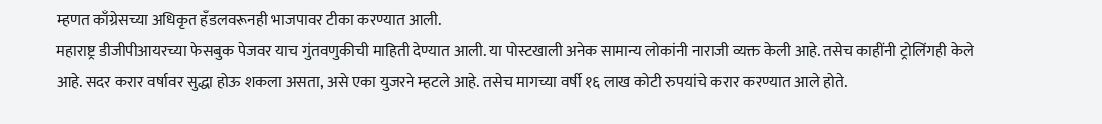म्हणत काँग्रेसच्या अधिकृत हँडलवरूनही भाजपावर टीका करण्यात आली.
महाराष्ट्र डीजीपीआयरच्या फेसबुक पेजवर याच गुंतवणुकीची माहिती देण्यात आली. या पोस्टखाली अनेक सामान्य लोकांनी नाराजी व्यक्त केली आहे. तसेच काहींनी ट्रोलिंगही केले आहे. सदर करार वर्षावर सुद्धा होऊ शकला असता, असे एका युजरने म्हटले आहे. तसेच मागच्या वर्षी १६ लाख कोटी रुपयांचे करार करण्यात आले होते.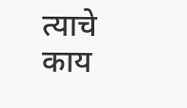त्याचे काय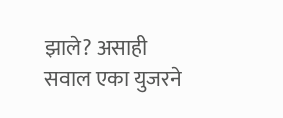झाले? असाही सवाल एका युजरने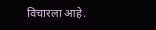विचारला आहे.